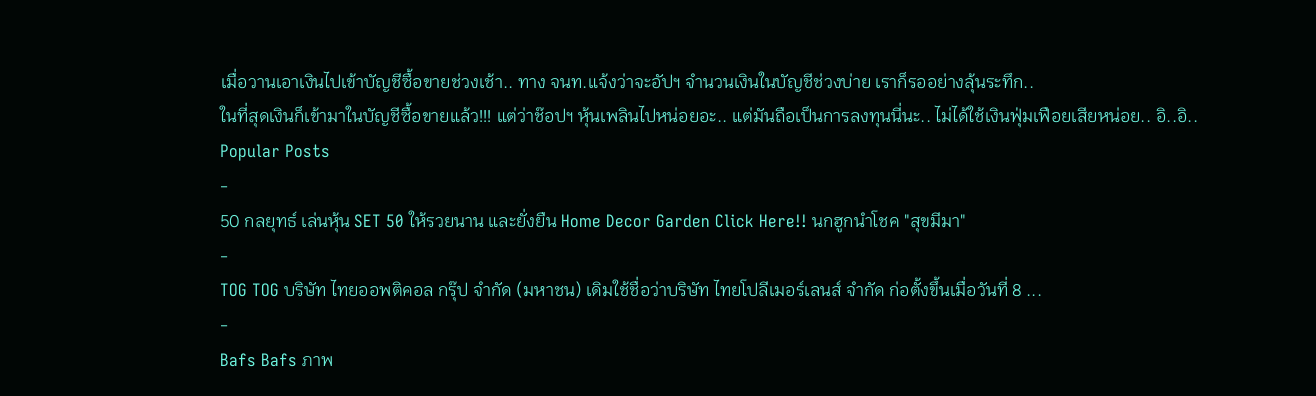เมื่อวานเอาเงินไปเข้าบัญชีซื้อขายช่วงเช้า.. ทาง จนท.แจ้งว่าจะอัปฯ จำนวนเงินในบัญชีช่วงบ่าย เราก็รออย่างลุ้นระทึก..
ในที่สุดเงินก็เข้ามาในบัญชีซื้อขายแล้ว!!! แต่ว่าช๊อปฯ หุ้นเพลินไปหน่อยอะ.. แต่มันถือเป็นการลงทุนนี่นะ.. ไม่ได้ใช้เงินฟุ่มเฟือยเสียหน่อย.. อิ..อิ..
Popular Posts
-
50 กลยุทธ์ เล่นหุ้น SET 50 ให้รวยนาน และยั่งยืน Home Decor Garden Click Here!! นกฮูกนำโชค "สุขมีมา"
-
TOG TOG บริษัท ไทยออพติคอล กรุ๊ป จำกัด (มหาชน) เดิมใช้ชื่อว่าบริษัท ไทยโปลีเมอร์เลนส์ จำกัด ก่อตั้งขึ้นเมื่อวันที่ 8 ...
-
Bafs Bafs ภาพ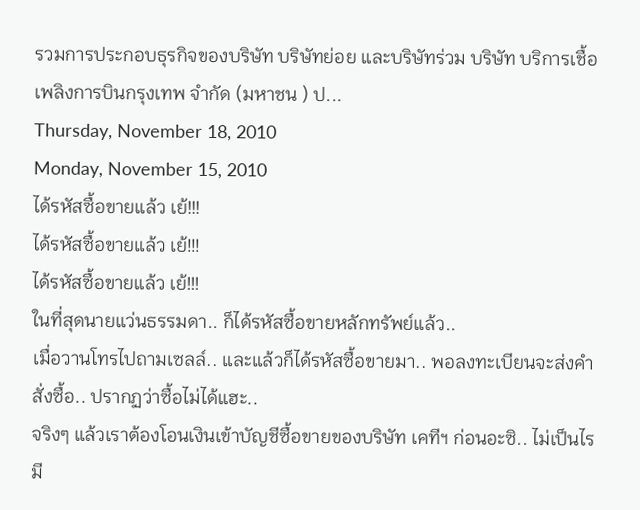รวมการประกอบธุรกิจของบริษัท บริษัทย่อย และบริษัทร่วม บริษัท บริการเชื้อเพลิงการบินกรุงเทพ จำกัด (มหาชน ) ป...
Thursday, November 18, 2010
Monday, November 15, 2010
ได้รหัสซื้อขายแล้ว เย้!!!
ได้รหัสซื้อขายแล้ว เย้!!!
ได้รหัสซื้อขายแล้ว เย้!!!
ในที่สุดนายแว่นธรรมดา.. ก็ได้รหัสซื้อขายหลักทรัพย์แล้ว..
เมื่อวานโทรไปถามเซลล์.. และแล้วก็ได้รหัสซื้อขายมา.. พอลงทะเบียนจะส่งคำสั่งซื้อ.. ปรากฏว่าซื้อไม่ได้แฮะ..
จริงๆ แล้วเราต้องโอนเงินเข้าบัญชีซื้อขายของบริษัท เคทีฯ ก่อนอะซิ.. ไม่เป็นไรมี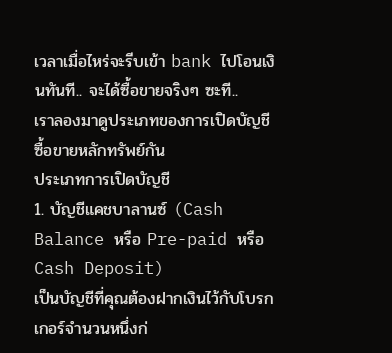เวลาเมื่อไหร่จะรีบเข้า bank ไปโอนเงินทันที.. จะได้ซื้อขายจริงๆ ซะที..
เราลองมาดูประเภทของการเปิดบัญชีซื้อขายหลักทรัพย์กัน
ประเภทการเปิดบัญชี
1. บัญชีแคชบาลานซ์ (Cash Balance หรือ Pre-paid หรือ Cash Deposit)
เป็นบัญชีที่คุณต้องฝากเงินไว้กับโบรกเกอร์จำนวนหนึ่งก่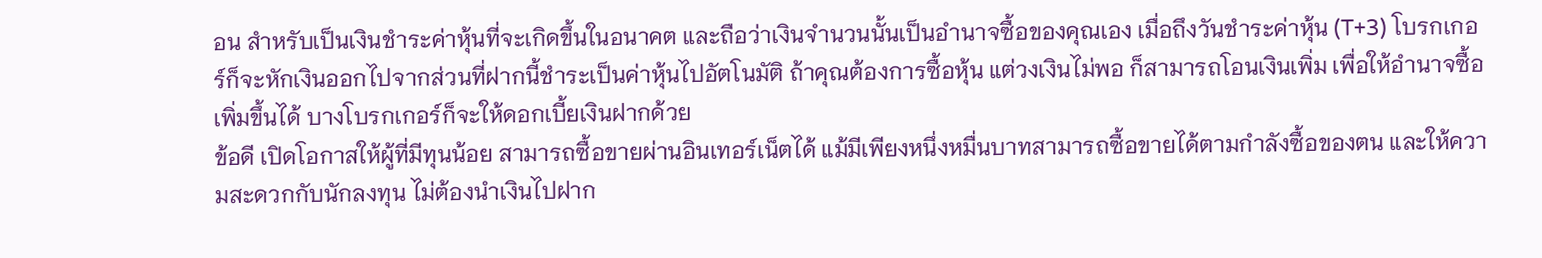อน สำหรับเป็นเงินชำระค่าหุ้นที่จะเกิดขึ้นในอนาคต และถือว่าเงินจำนวนนั้นเป็นอำนาจซื้อของคุณเอง เมื่อถึงวันชำระค่าหุ้น (T+3) โบรกเกอร์ก็จะหักเงินออกไปจากส่วนที่ฝากนี้ชำระเป็นค่าหุ้นไปอัตโนมัติ ถ้าคุณต้องการซื้อหุ้น แต่วงเงินไม่พอ ก็สามารถโอนเงินเพิ่ม เพื่อให้อำนาจซื้อเพิ่มขึ้นได้ บางโบรกเกอร์ก็จะให้ดอกเบี้ยเงินฝากด้วย
ข้อดี เปิดโอกาสให้ผู้ที่มีทุนน้อย สามารถซื้อขายผ่านอินเทอร์เน็ตได้ แม้มีเพียงหนึ่งหมื่นบาทสามารถซื้อขายได้ตามกำลังซื้อของตน และให้ความสะดวกกับนักลงทุน ไม่ต้องนำเงินไปฝาก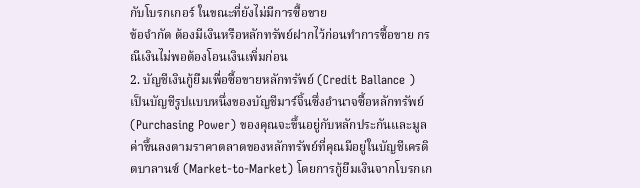กับโบรกเกอร์ ในขณะที่ยังไม่มีการซื้อขาย
ข้อจำกัด ต้องมีเงินหรือหลักทรัพย์ฝากไว้ก่อนทำการซื้อขาย กรณีเงินไม่พอต้องโอนเงินเพิ่มก่อน
2. บัญชีเงินกู้ยืมเพื่อซื้อขายหลักทรัพย์ (Credit Ballance )
เป็นบัญชีรูปแบบหนึ่งของบัญชีมาร์จิ้นซึ่งอำนาจซื้อหลักทรัพย์ (Purchasing Power) ของคุณจะขึ้นอยู่กับหลักประกันและมูลค่าขึ้นลงตามราคาตลาดของหลักทรัพย์ที่คุณมีอยู่ในบัญชีเครดิตบาลานซ์ (Market-to-Market) โดยการกู้ยืมเงินจากโบรกเก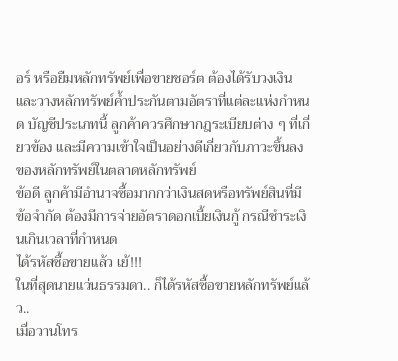อร์ หรือยืมหลักทรัพย์เพื่อขายชอร์ต ต้องได้รับวงเงินและวางหลักทรัพย์ค้ำประกันตามอัตราที่แต่ละแห่งกำหนด บัญชีประเภทนี้ ลูกค้าควรศึกษากฎระเบียบต่าง ๆ ที่เกี่ยวข้อง และมีความเข้าใจเป็นอย่างดีเกี่ยวกับภาวะขึ้นลงของหลักทรัพย์ในตลาดหลักทรัพย์
ข้อดี ลูกค้ามีอำนาจซื้อมากกว่าเงินสดหรือทรัพย์สินที่มี
ข้อจำกัด ต้องมีการจ่ายอัตราดอกเบี้ยเงินกู้ กรณีชำระเงินเกินเวลาที่กำหนด
ได้รหัสซื้อขายแล้ว เย้!!!
ในที่สุดนายแว่นธรรมดา.. ก็ได้รหัสซื้อขายหลักทรัพย์แล้ว..
เมื่อวานโทร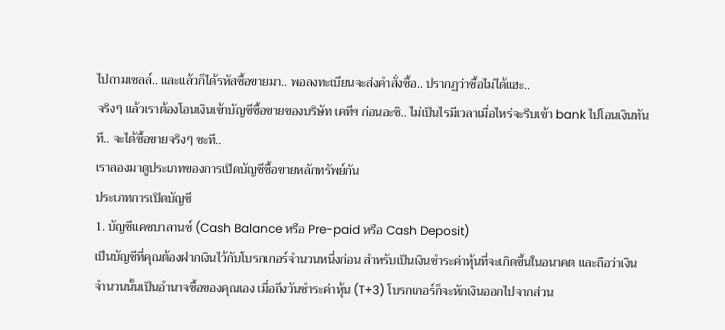ไปถามเซลล์.. และแล้วก็ได้รหัสซื้อขายมา.. พอลงทะเบียนจะส่งคำสั่งซื้อ.. ปรากฏว่าซื้อไม่ได้แฮะ..
จริงๆ แล้วเราต้องโอนเงินเข้าบัญชีซื้อขายของบริษัท เคทีฯ ก่อนอะซิ.. ไม่เป็นไรมีเวลาเมื่อไหร่จะรีบเข้า bank ไปโอนเงินทันที.. จะได้ซื้อขายจริงๆ ซะที..
เราลองมาดูประเภทของการเปิดบัญชีซื้อขายหลักทรัพย์กัน
ประเภทการเปิดบัญชี
1. บัญชีแคชบาลานซ์ (Cash Balance หรือ Pre-paid หรือ Cash Deposit)
เป็นบัญชีที่คุณต้องฝากเงินไว้กับโบรกเกอร์จำนวนหนึ่งก่อน สำหรับเป็นเงินชำระค่าหุ้นที่จะเกิดขึ้นในอนาคต และถือว่าเงินจำนวนนั้นเป็นอำนาจซื้อของคุณเอง เมื่อถึงวันชำระค่าหุ้น (T+3) โบรกเกอร์ก็จะหักเงินออกไปจากส่วน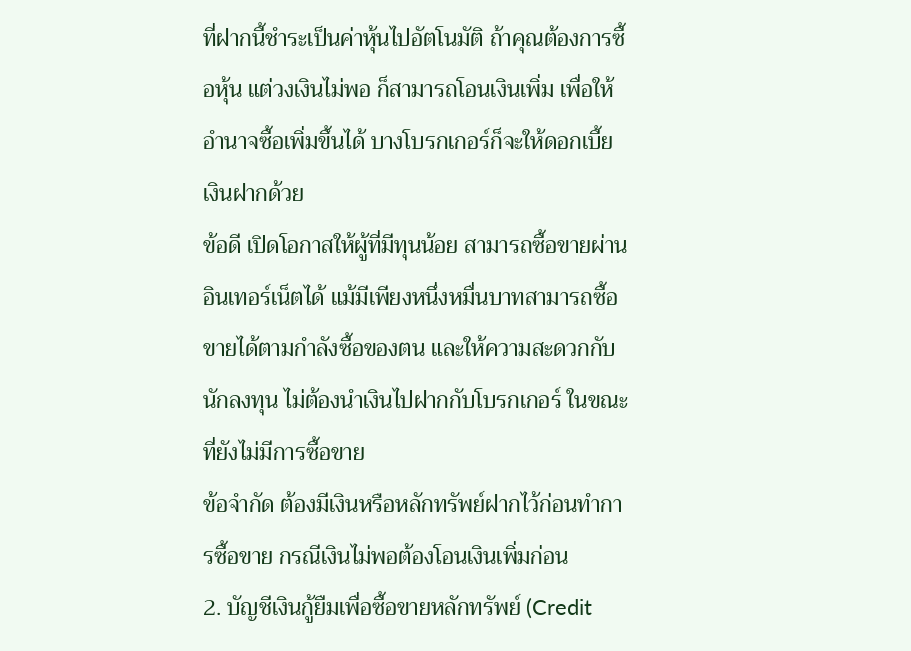ที่ฝากนี้ชำระเป็นค่าหุ้นไปอัตโนมัติ ถ้าคุณต้องการซื้อหุ้น แต่วงเงินไม่พอ ก็สามารถโอนเงินเพิ่ม เพื่อให้อำนาจซื้อเพิ่มขึ้นได้ บางโบรกเกอร์ก็จะให้ดอกเบี้ยเงินฝากด้วย
ข้อดี เปิดโอกาสให้ผู้ที่มีทุนน้อย สามารถซื้อขายผ่านอินเทอร์เน็ตได้ แม้มีเพียงหนึ่งหมื่นบาทสามารถซื้อขายได้ตามกำลังซื้อของตน และให้ความสะดวกกับนักลงทุน ไม่ต้องนำเงินไปฝากกับโบรกเกอร์ ในขณะที่ยังไม่มีการซื้อขาย
ข้อจำกัด ต้องมีเงินหรือหลักทรัพย์ฝากไว้ก่อนทำการซื้อขาย กรณีเงินไม่พอต้องโอนเงินเพิ่มก่อน
2. บัญชีเงินกู้ยืมเพื่อซื้อขายหลักทรัพย์ (Credit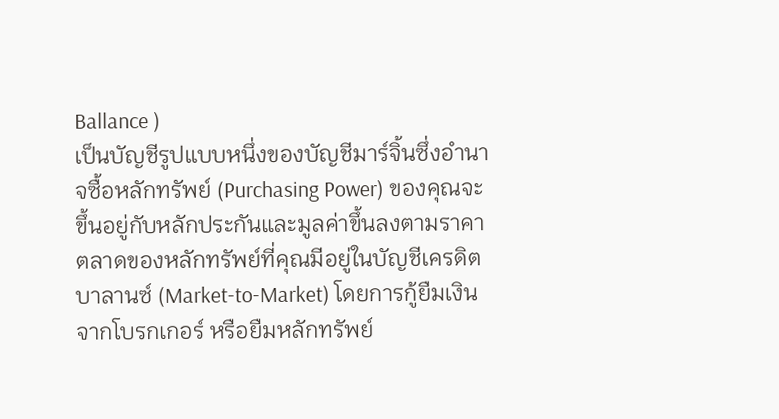Ballance )
เป็นบัญชีรูปแบบหนึ่งของบัญชีมาร์จิ้นซึ่งอำนาจซื้อหลักทรัพย์ (Purchasing Power) ของคุณจะขึ้นอยู่กับหลักประกันและมูลค่าขึ้นลงตามราคาตลาดของหลักทรัพย์ที่คุณมีอยู่ในบัญชีเครดิตบาลานซ์ (Market-to-Market) โดยการกู้ยืมเงินจากโบรกเกอร์ หรือยืมหลักทรัพย์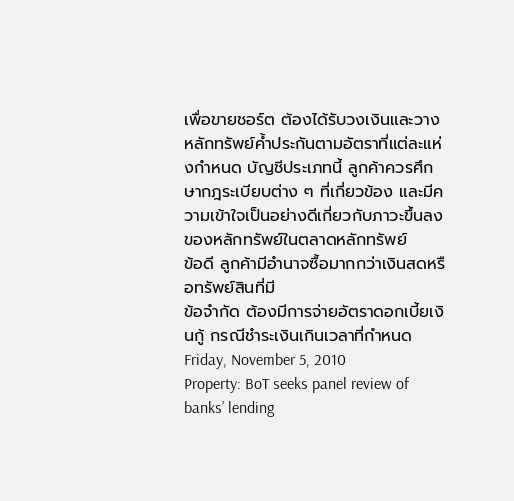เพื่อขายชอร์ต ต้องได้รับวงเงินและวางหลักทรัพย์ค้ำประกันตามอัตราที่แต่ละแห่งกำหนด บัญชีประเภทนี้ ลูกค้าควรศึกษากฎระเบียบต่าง ๆ ที่เกี่ยวข้อง และมีความเข้าใจเป็นอย่างดีเกี่ยวกับภาวะขึ้นลงของหลักทรัพย์ในตลาดหลักทรัพย์
ข้อดี ลูกค้ามีอำนาจซื้อมากกว่าเงินสดหรือทรัพย์สินที่มี
ข้อจำกัด ต้องมีการจ่ายอัตราดอกเบี้ยเงินกู้ กรณีชำระเงินเกินเวลาที่กำหนด
Friday, November 5, 2010
Property: BoT seeks panel review of banks’ lending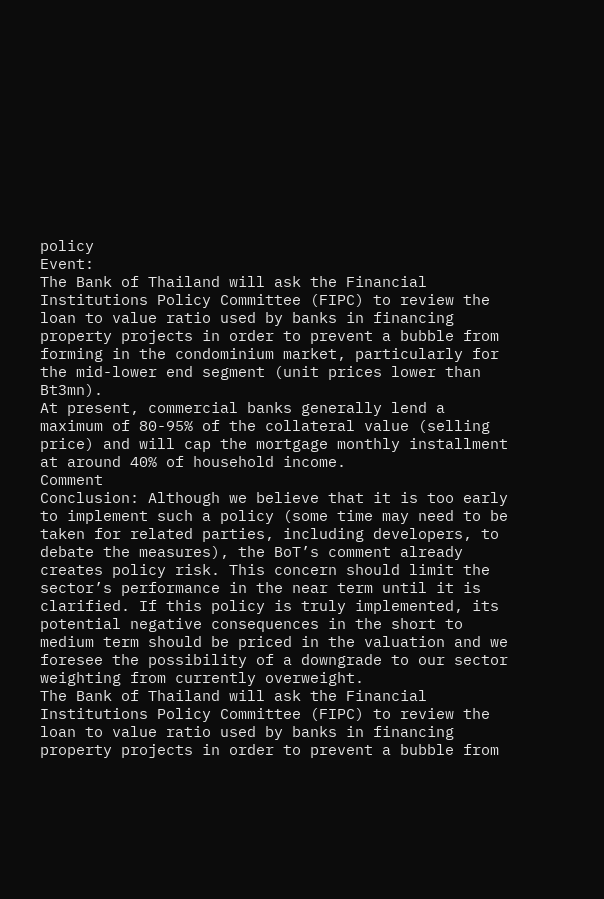policy
Event:
The Bank of Thailand will ask the Financial Institutions Policy Committee (FIPC) to review the loan to value ratio used by banks in financing property projects in order to prevent a bubble from forming in the condominium market, particularly for the mid-lower end segment (unit prices lower than Bt3mn).
At present, commercial banks generally lend a maximum of 80-95% of the collateral value (selling price) and will cap the mortgage monthly installment at around 40% of household income.
Comment
Conclusion: Although we believe that it is too early to implement such a policy (some time may need to be taken for related parties, including developers, to debate the measures), the BoT’s comment already creates policy risk. This concern should limit the sector’s performance in the near term until it is clarified. If this policy is truly implemented, its potential negative consequences in the short to medium term should be priced in the valuation and we foresee the possibility of a downgrade to our sector weighting from currently overweight.
The Bank of Thailand will ask the Financial Institutions Policy Committee (FIPC) to review the loan to value ratio used by banks in financing property projects in order to prevent a bubble from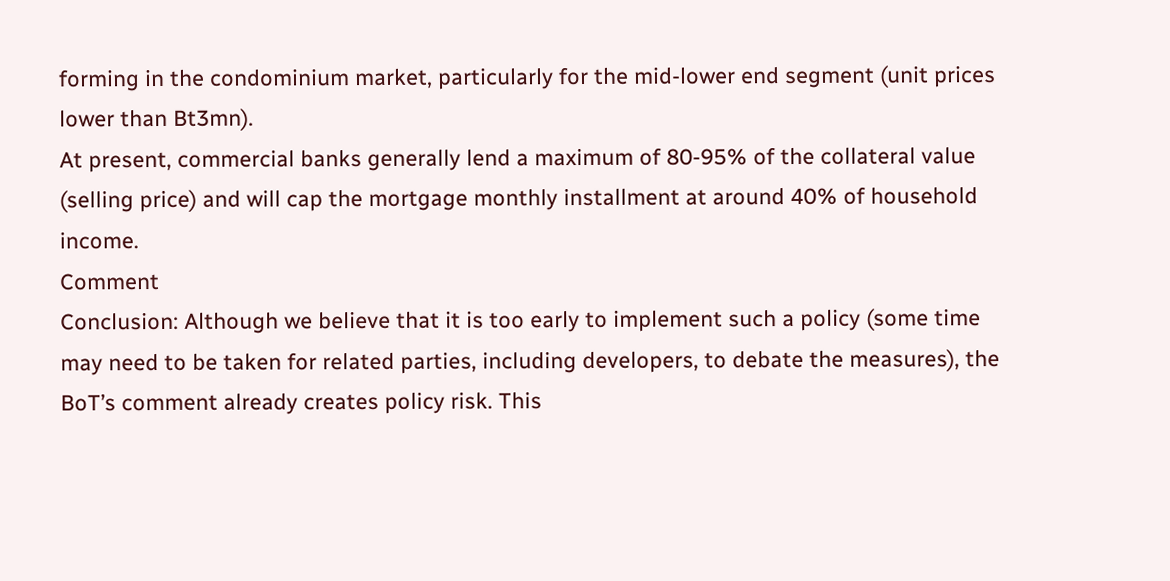forming in the condominium market, particularly for the mid-lower end segment (unit prices lower than Bt3mn).
At present, commercial banks generally lend a maximum of 80-95% of the collateral value (selling price) and will cap the mortgage monthly installment at around 40% of household income.
Comment
Conclusion: Although we believe that it is too early to implement such a policy (some time may need to be taken for related parties, including developers, to debate the measures), the BoT’s comment already creates policy risk. This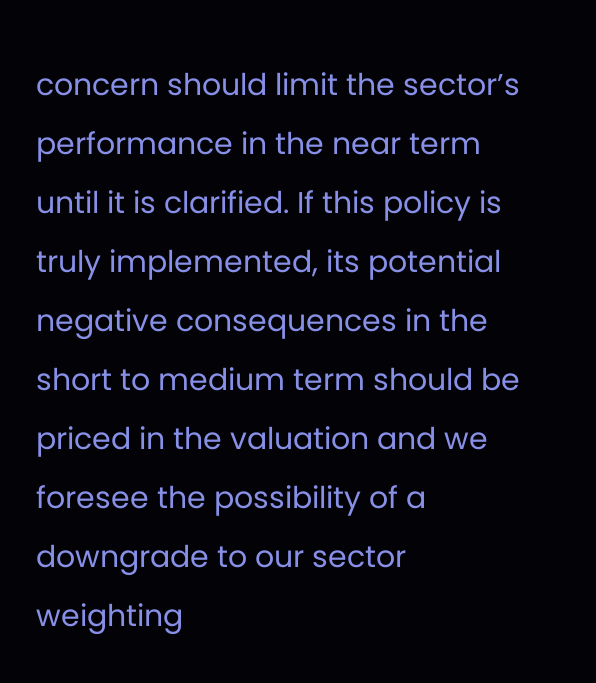concern should limit the sector’s performance in the near term until it is clarified. If this policy is truly implemented, its potential negative consequences in the short to medium term should be priced in the valuation and we foresee the possibility of a downgrade to our sector weighting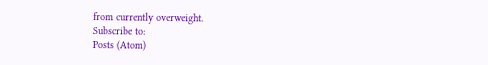from currently overweight.
Subscribe to:
Posts (Atom)